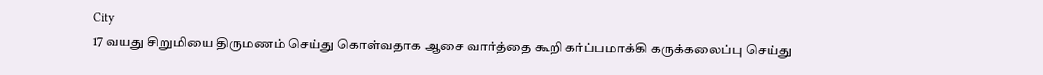City
17 வயது சிறுமியை திருமணம் செய்து கொள்வதாக ஆசை வார்த்தை கூறி கர்ப்பமாக்கி கருக்கலைப்பு செய்து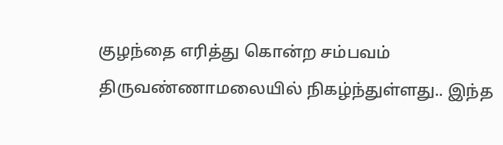குழந்தை எரித்து கொன்ற சம்பவம் திருவண்ணாமலையில் நிகழ்ந்துள்ளது.. இந்த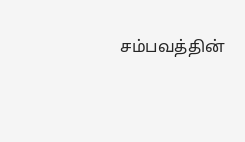சம்பவத்தின்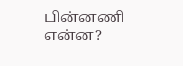பின்னணி என்ன?